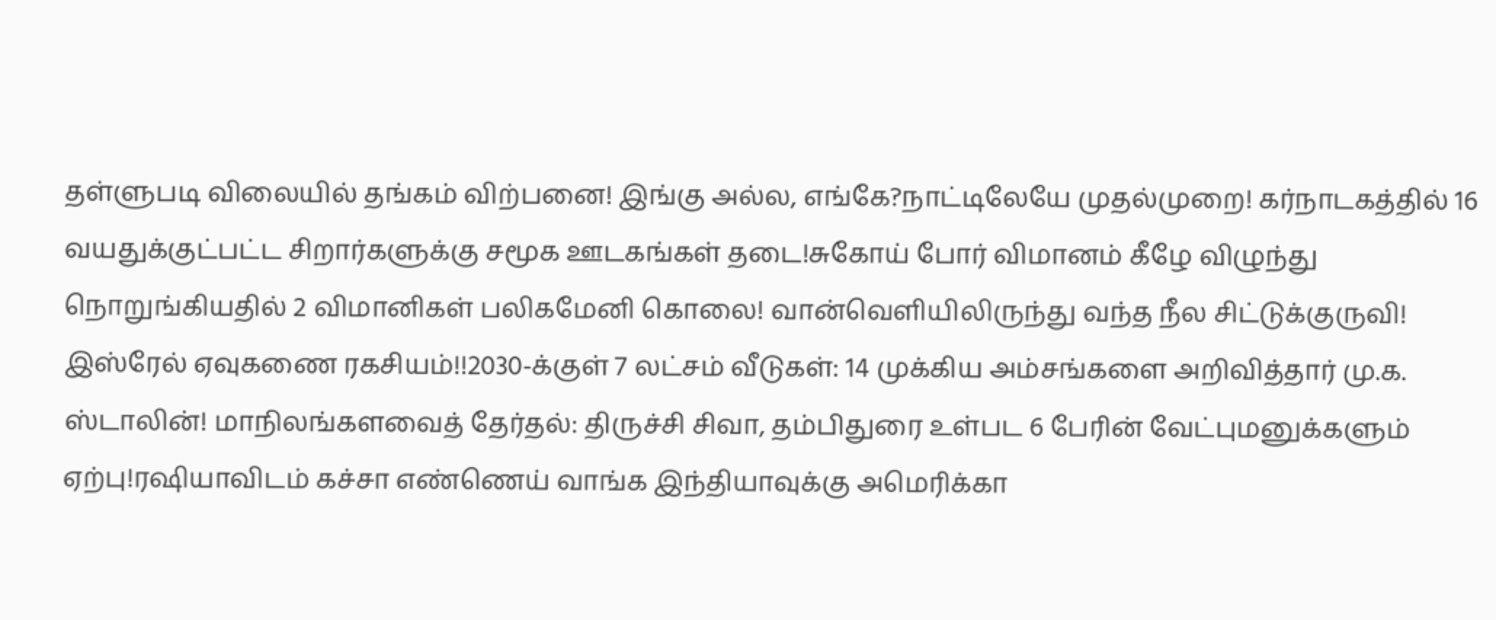தள்ளுபடி விலையில் தங்கம் விற்பனை! இங்கு அல்ல, எங்கே?நாட்டிலேயே முதல்முறை! கர்நாடகத்தில் 16 வயதுக்குட்பட்ட சிறார்களுக்கு சமூக ஊடகங்கள் தடை!சுகோய் போர் விமானம் கீழே விழுந்து நொறுங்கியதில் 2 விமானிகள் பலிகமேனி கொலை! வான்வெளியிலிருந்து வந்த நீல சிட்டுக்குருவி! இஸ்ரேல் ஏவுகணை ரகசியம்!!2030-க்குள் 7 லட்சம் வீடுகள்: 14 முக்கிய அம்சங்களை அறிவித்தார் மு.க. ஸ்டாலின்! மாநிலங்களவைத் தேர்தல்: திருச்சி சிவா, தம்பிதுரை உள்பட 6 பேரின் வேட்புமனுக்களும் ஏற்பு!ரஷியாவிடம் கச்சா எண்ணெய் வாங்க இந்தியாவுக்கு அமெரிக்கா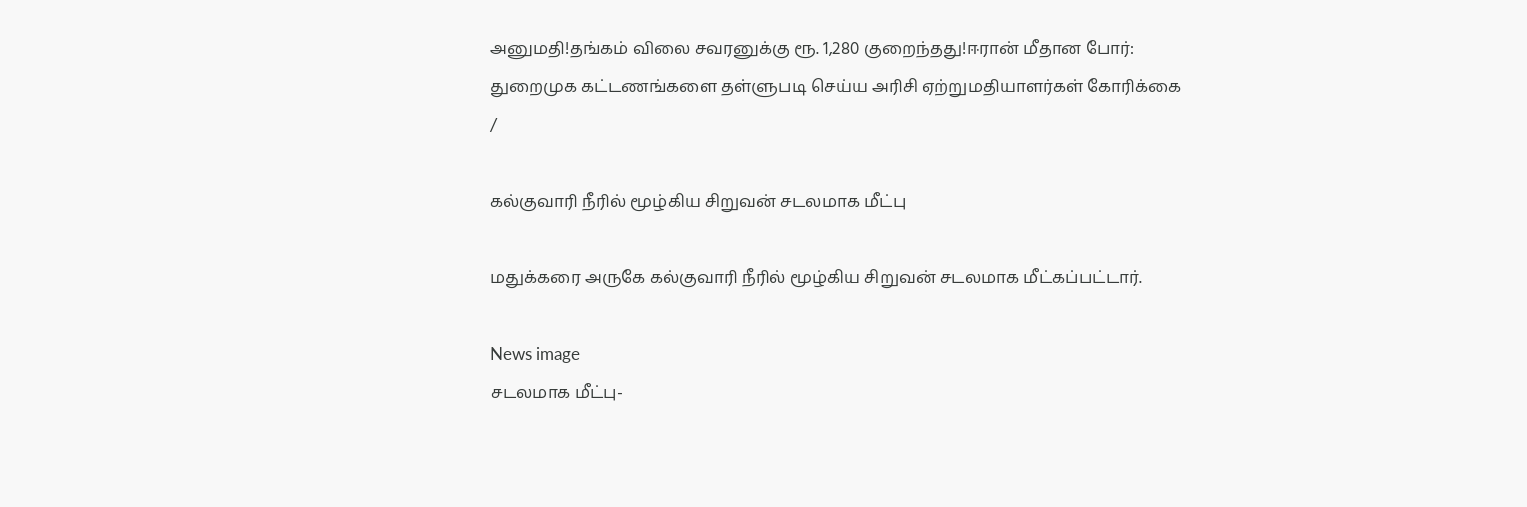அனுமதி!தங்கம் விலை சவரனுக்கு ரூ. 1,280 குறைந்தது!ஈரான் மீதான போர்: துறைமுக கட்டணங்களை தள்ளுபடி செய்ய அரிசி ஏற்றுமதியாளர்கள் கோரிக்கை
/

கல்குவாரி நீரில் மூழ்கிய சிறுவன் சடலமாக மீட்பு

மதுக்கரை அருகே கல்குவாரி நீரில் மூழ்கிய சிறுவன் சடலமாக மீட்கப்பட்டார்.

News image
சடலமாக மீட்பு-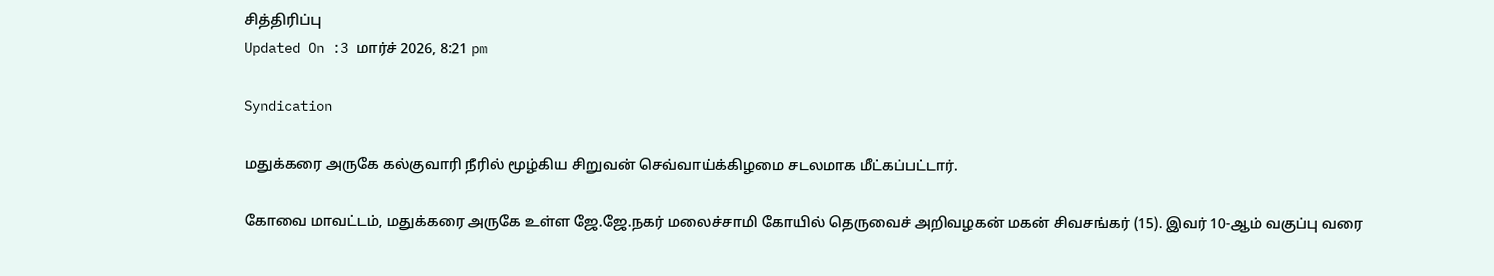சித்திரிப்பு
Updated On :3 மார்ச் 2026, 8:21 pm

Syndication

மதுக்கரை அருகே கல்குவாரி நீரில் மூழ்கிய சிறுவன் செவ்வாய்க்கிழமை சடலமாக மீட்கப்பட்டார்.

கோவை மாவட்டம், மதுக்கரை அருகே உள்ள ஜே.ஜே.நகர் மலைச்சாமி கோயில் தெருவைச் அறிவழகன் மகன் சிவசங்கர் (15). இவர் 10-ஆம் வகுப்பு வரை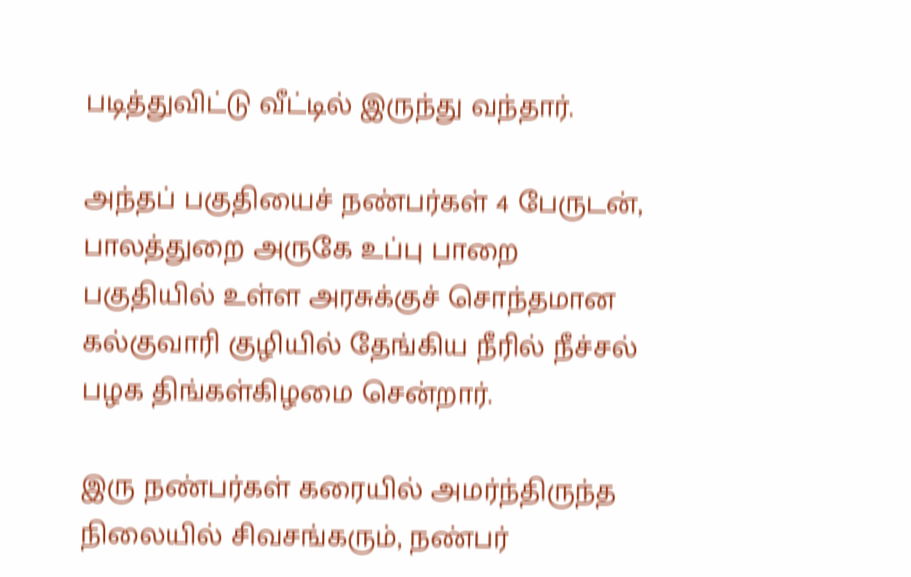படித்துவிட்டு வீட்டில் இருந்து வந்தார்.

அந்தப் பகுதியைச் நண்பர்கள் 4 பேருடன், பாலத்துறை அருகே உப்பு பாறை பகுதியில் உள்ள அரசுக்குச் சொந்தமான கல்குவாரி குழியில் தேங்கிய நீரில் நீச்சல் பழக திங்கள்கிழமை சென்றார்.

இரு நண்பர்கள் கரையில் அமர்ந்திருந்த நிலையில் சிவசங்கரும், நண்பர்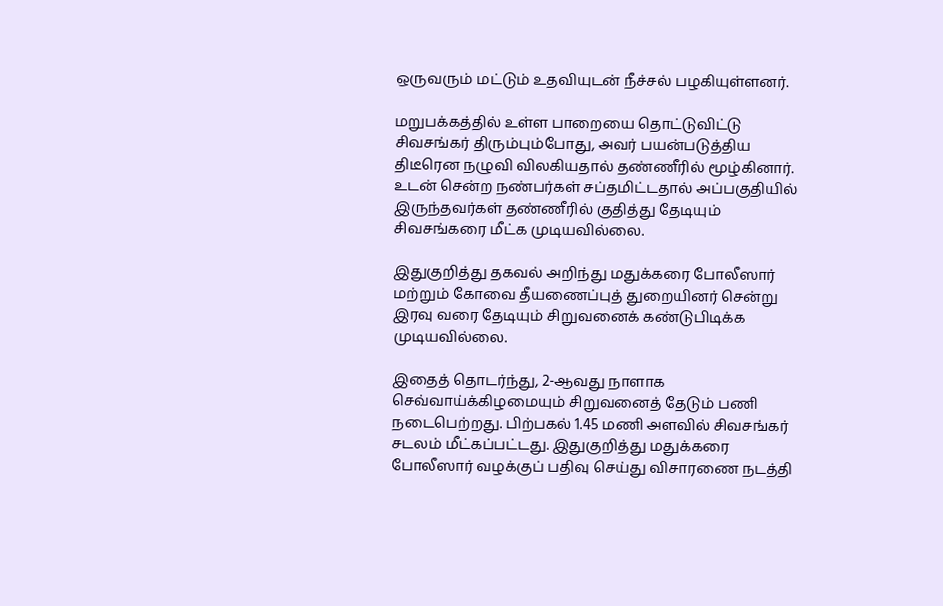ஒருவரும் மட்டும் உதவியுடன் நீச்சல் பழகியுள்ளனர்.

மறுபக்கத்தில் உள்ள பாறையை தொட்டுவிட்டு சிவசங்கர் திரும்பும்போது, அவர் பயன்படுத்திய திடீரென நழுவி விலகியதால் தண்ணீரில் மூழ்கினார். உடன் சென்ற நண்பர்கள் சப்தமிட்டதால் அப்பகுதியில் இருந்தவர்கள் தண்ணீரில் குதித்து தேடியும் சிவசங்கரை மீட்க முடியவில்லை.

இதுகுறித்து தகவல் அறிந்து மதுக்கரை போலீஸார் மற்றும் கோவை தீயணைப்புத் துறையினர் சென்று இரவு வரை தேடியும் சிறுவனைக் கண்டுபிடிக்க முடியவில்லை.

இதைத் தொடர்ந்து, 2-ஆவது நாளாக செவ்வாய்க்கிழமையும் சிறுவனைத் தேடும் பணி நடைபெற்றது. பிற்பகல் 1.45 மணி அளவில் சிவசங்கர் சடலம் மீட்கப்பட்டது. இதுகுறித்து மதுக்கரை போலீஸார் வழக்குப் பதிவு செய்து விசாரணை நடத்தி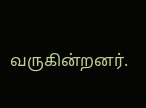வருகின்றனர்.